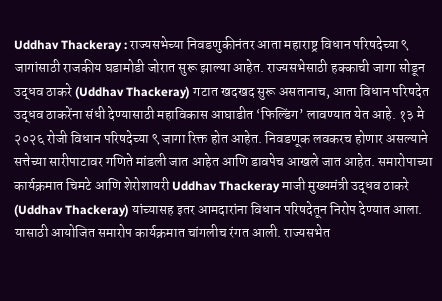Uddhav Thackeray : राज्यसभेच्या निवडणुकीनंतर आता महाराष्ट्र विधान परिषदेच्या ९ जागांसाठी राजकीय घडामोडी जोरात सुरू झाल्या आहेत. राज्यसभेसाठी हक्काची जागा सोडून उद्धव ठाकरे (Uddhav Thackeray) गटात खदखद सुरू असतानाच, आता विधान परिषदेत उद्धव ठाकरेंना संधी देण्यासाठी महाविकास आघाडीत ‘फिल्डिंग’ लावण्यात येत आहे. १३ मे २०२६ रोजी विधान परिषदेच्या ९ जागा रिक्त होत आहेत. निवडणूक लवकरच होणार असल्याने सत्तेच्या सारीपाटावर गणिते मांडली जात आहेत आणि डावपेच आखले जात आहेत. समारोपाच्या कार्यक्रमात चिमटे आणि शेरोशायरी Uddhav Thackeray माजी मुख्यमंत्री उद्धव ठाकरे (Uddhav Thackeray) यांच्यासह इतर आमदारांना विधान परिषदेतून निरोप देण्यात आला. यासाठी आयोजित समारोप कार्यक्रमात चांगलीच रंगत आली. राज्यसभेत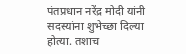पंतप्रधान नरेंद्र मोदी यांनी सदस्यांना शुभेच्छा दिल्या होत्या. तशाच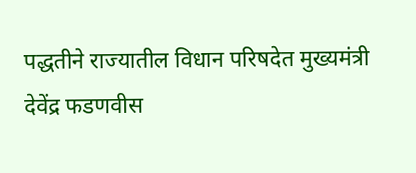पद्धतीने राज्यातील विधान परिषदेत मुख्यमंत्री देवेंद्र फडणवीस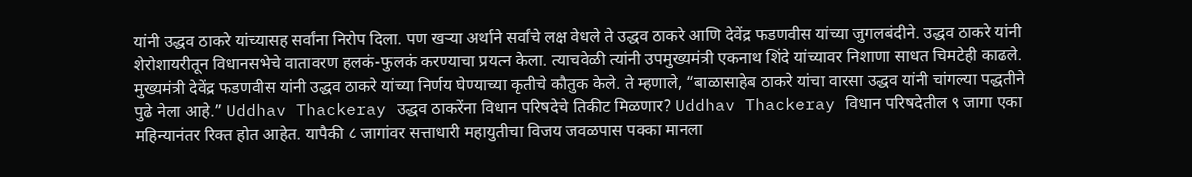यांनी उद्धव ठाकरे यांच्यासह सर्वांना निरोप दिला. पण खऱ्या अर्थाने सर्वांचे लक्ष वेधले ते उद्धव ठाकरे आणि देवेंद्र फडणवीस यांच्या जुगलबंदीने. उद्धव ठाकरे यांनी शेरोशायरीतून विधानसभेचे वातावरण हलकं-फुलकं करण्याचा प्रयत्न केला. त्याचवेळी त्यांनी उपमुख्यमंत्री एकनाथ शिंदे यांच्यावर निशाणा साधत चिमटेही काढले. मुख्यमंत्री देवेंद्र फडणवीस यांनी उद्धव ठाकरे यांच्या निर्णय घेण्याच्या कृतीचे कौतुक केले. ते म्हणाले, “बाळासाहेब ठाकरे यांचा वारसा उद्धव यांनी चांगल्या पद्धतीने पुढे नेला आहे.” Uddhav Thackeray उद्धव ठाकरेंना विधान परिषदेचे तिकीट मिळणार? Uddhav Thackeray विधान परिषदेतील ९ जागा एका महिन्यानंतर रिक्त होत आहेत. यापैकी ८ जागांवर सत्ताधारी महायुतीचा विजय जवळपास पक्का मानला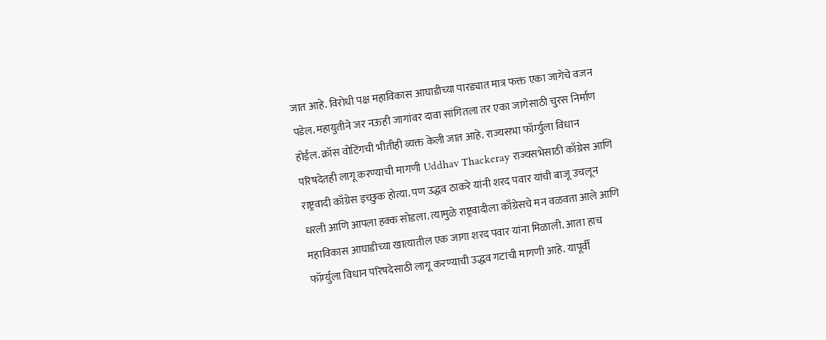जात आहे. विरोधी पक्ष महाविकास आघाडीच्या पारड्यात मात्र फक्त एका जागेचे वजन पडेल. महायुतीने जर नऊही जागांवर दावा सांगितला तर एका जागेसाठी चुरस निर्माण होईल. क्रॉस वोटिंगची भीतीही व्यक्त केली जात आहे. राज्यसभा फॉर्म्युला विधान परिषदेतही लागू करण्याची मागणी Uddhav Thackeray राज्यसभेसाठी काँग्रेस आणि राष्ट्रवादी काँग्रेस इच्छुक होत्या. पण उद्धव ठाकरे यांनी शरद पवार यांची बाजू उचलून धरली आणि आपला हक्क सोडला. त्यामुळे राष्ट्रवादीला काँग्रेसचे मन वळवता आले आणि महाविकास आघाडीच्या खात्यातील एक जागा शरद पवार यांना मिळाली. आता हाच फॉर्म्युला विधान परिषदेसाठी लागू करण्याची उद्धव गटाची मागणी आहे. यापूर्वी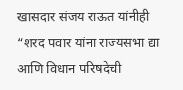खासदार संजय राऊत यांनीही “शरद पवार यांना राज्यसभा द्या आणि विधान परिषदेची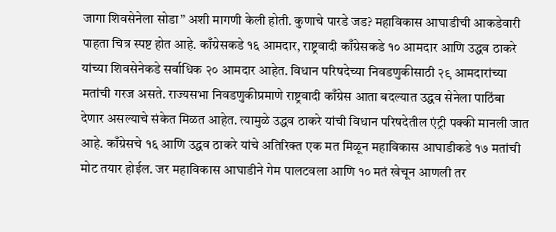जागा शिवसेनेला सोडा” अशी मागणी केली होती. कुणाचे पारडे जड? महाविकास आघाडीची आकडेवारी पाहता चित्र स्पष्ट होत आहे. काँग्रेसकडे १६ आमदार, राष्ट्रवादी काँग्रेसकडे १० आमदार आणि उद्धव ठाकरे यांच्या शिवसेनेकडे सर्वाधिक २० आमदार आहेत. विधान परिषदेच्या निवडणुकीसाठी २९ आमदारांच्या मतांची गरज असते. राज्यसभा निवडणुकीप्रमाणे राष्ट्रवादी काँग्रेस आता बदल्यात उद्धव सेनेला पाठिंबा देणार असल्याचे संकेत मिळत आहेत. त्यामुळे उद्धव ठाकरे यांची विधान परिषदेतील एंट्री पक्की मानली जात आहे. काँग्रेसचे १६ आणि उद्धव ठाकरे यांचे अतिरिक्त एक मत मिळून महाविकास आघाडीकडे १७ मतांची मोट तयार होईल. जर महाविकास आघाडीने गेम पालटवला आणि १० मतं खेचून आणली तर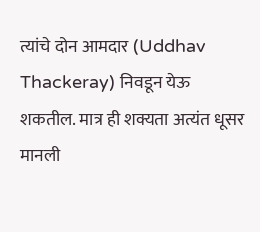त्यांचे दोन आमदार (Uddhav Thackeray) निवडून येऊ शकतील. मात्र ही शक्यता अत्यंत धूसर मानली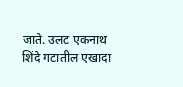जाते. उलट एकनाथ शिंदे गटातील एखादा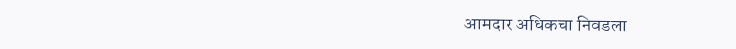आमदार अधिकचा निवडला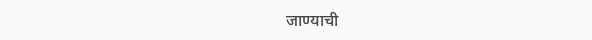जाण्याची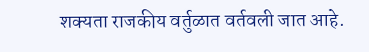शक्यता राजकीय वर्तुळात वर्तवली जात आहे.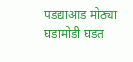पडद्याआड मोठ्या घडामोडी घडत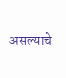असल्याचे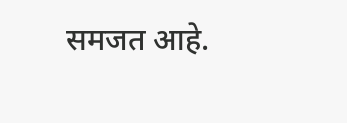समजत आहे.